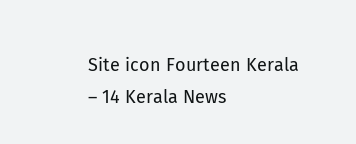Site icon Fourteen Kerala – 14 Kerala News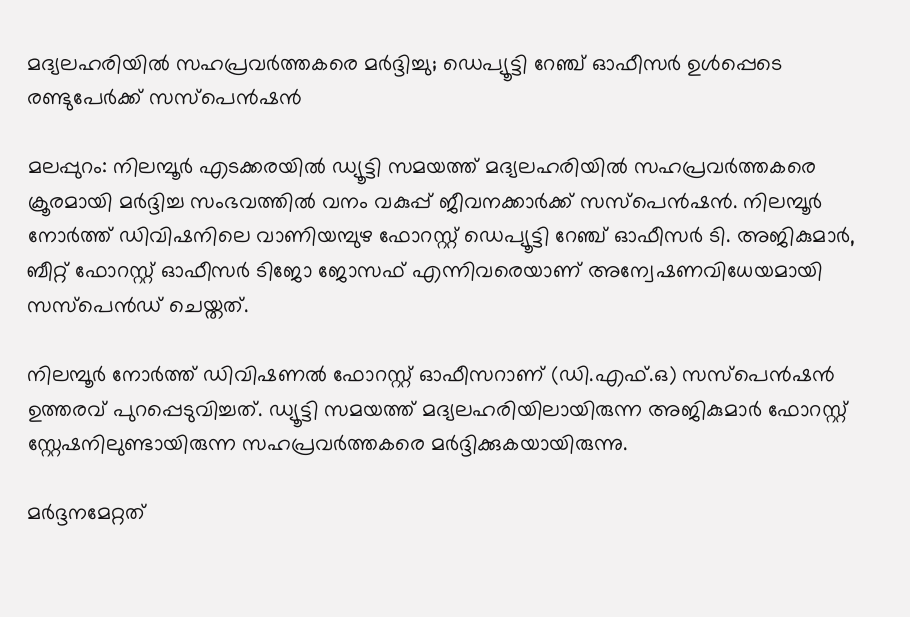മദ്യലഹരിയിൽ സഹപ്രവർത്തകരെ മർദ്ദിച്ചു; ഡെപ്യൂട്ടി റേഞ്ച് ഓഫീസർ ഉൾപ്പെടെ രണ്ടുപേർക്ക് സസ്‌പെൻഷൻ

മലപ്പുറം: നിലമ്പൂർ എടക്കരയിൽ ഡ്യൂട്ടി സമയത്ത് മദ്യലഹരിയിൽ സഹപ്രവർത്തകരെ ക്രൂരമായി മർദ്ദിച്ച സംഭവത്തിൽ വനം വകുപ്പ് ജീവനക്കാർക്ക് സസ്‌പെൻഷൻ. നിലമ്പൂർ നോർത്ത് ഡിവിഷനിലെ വാണിയമ്പുഴ ഫോറസ്റ്റ് ഡെപ്യൂട്ടി റേഞ്ച് ഓഫീസർ ടി. അജികുമാർ, ബീറ്റ് ഫോറസ്റ്റ് ഓഫീസർ ടിജോ ജോസഫ് എന്നിവരെയാണ് അന്വേഷണവിധേയമായി സസ്‌പെൻഡ് ചെയ്തത്.

നിലമ്പൂർ നോർത്ത് ഡിവിഷണൽ ഫോറസ്റ്റ് ഓഫീസറാണ് (ഡി.എഫ്.ഒ) സസ്‌പെൻഷൻ ഉത്തരവ് പുറപ്പെടുവിച്ചത്. ഡ്യൂട്ടി സമയത്ത് മദ്യലഹരിയിലായിരുന്ന അജികുമാർ ഫോറസ്റ്റ് സ്റ്റേഷനിലുണ്ടായിരുന്ന സഹപ്രവർത്തകരെ മർദ്ദിക്കുകയായിരുന്നു.

മർദ്ദനമേറ്റത്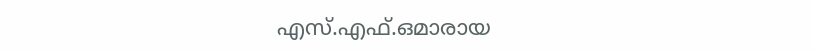എസ്.എഫ്.ഒമാരായ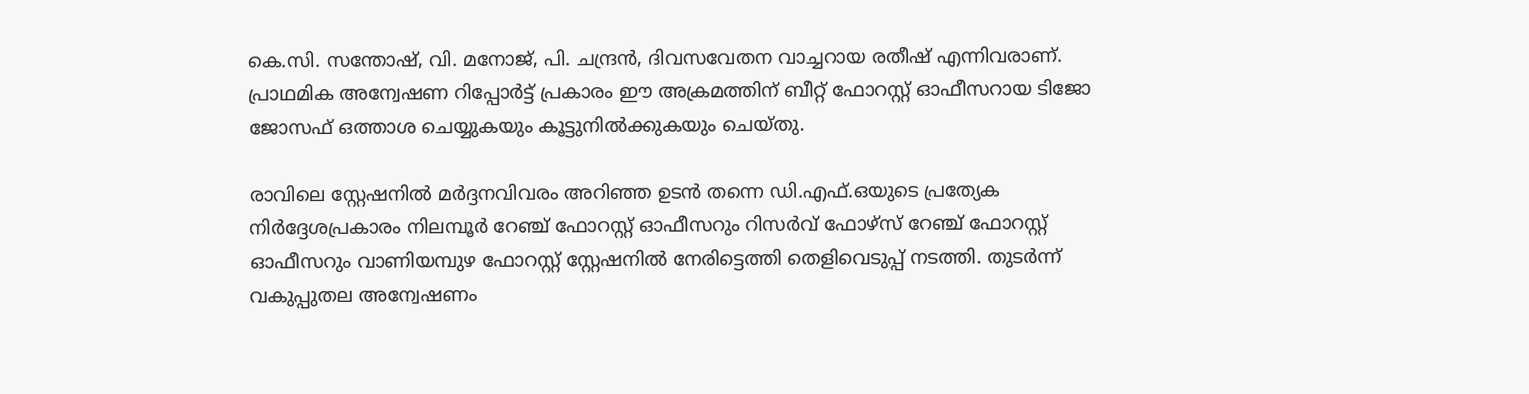കെ.സി. സന്തോഷ്, വി. മനോജ്, പി. ചന്ദ്രൻ, ദിവസവേതന വാച്ചറായ രതീഷ് എന്നിവരാണ്. പ്രാഥമിക അന്വേഷണ റിപ്പോർട്ട് പ്രകാരം ഈ അക്രമത്തിന് ബീറ്റ് ഫോറസ്റ്റ് ഓഫീസറായ ടിജോ ജോസഫ് ഒത്താശ ചെയ്യുകയും കൂട്ടുനിൽക്കുകയും ചെയ്തു.

രാവിലെ സ്റ്റേഷനിൽ മർദ്ദനവിവരം അറിഞ്ഞ ഉടൻ തന്നെ ഡി.എഫ്.ഒയുടെ പ്രത്യേക നിർദ്ദേശപ്രകാരം നിലമ്പൂർ റേഞ്ച് ഫോറസ്റ്റ് ഓഫീസറും റിസർവ് ഫോഴ്സ് റേഞ്ച് ഫോറസ്റ്റ് ഓഫീസറും വാണിയമ്പുഴ ഫോറസ്റ്റ് സ്റ്റേഷനിൽ നേരിട്ടെത്തി തെളിവെടുപ്പ് നടത്തി. തുടർന്ന് വകുപ്പുതല അന്വേഷണം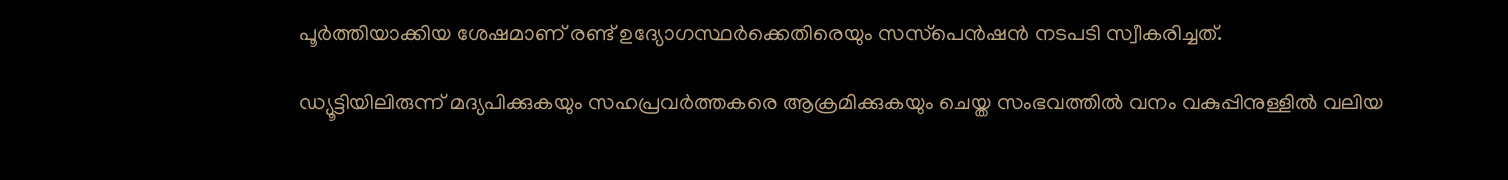പൂർത്തിയാക്കിയ ശേഷമാണ് രണ്ട് ഉദ്യോഗസ്ഥർക്കെതിരെയും സസ്‌പെൻഷൻ നടപടി സ്വീകരിച്ചത്.

ഡ്യൂട്ടിയിലിരുന്ന് മദ്യപിക്കുകയും സഹപ്രവർത്തകരെ ആക്രമിക്കുകയും ചെയ്ത സംഭവത്തിൽ വനം വകുപ്പിനുള്ളിൽ വലിയ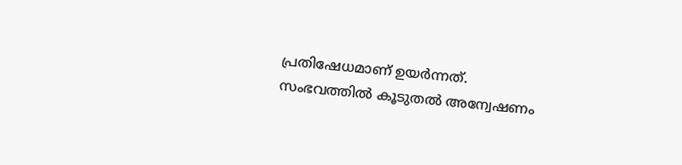പ്രതിഷേധമാണ് ഉയർന്നത്. സംഭവത്തിൽ കൂടുതൽ അന്വേഷണം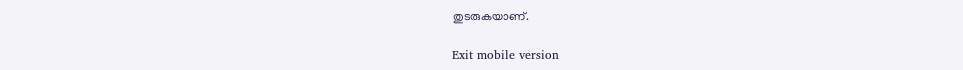തുടരുകയാണ്.

Exit mobile version